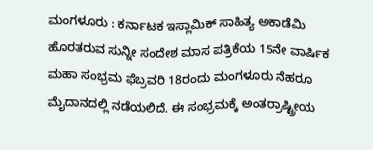ಮಂಗಳೂರು : ಕರ್ನಾಟಕ ಇಸ್ಲಾಮಿಕ್ ಸಾಹಿತ್ಯ ಅಕಾಡೆಮಿ ಹೊರತರುವ ಸುನ್ನೀ ಸಂದೇಶ ಮಾಸ ಪತ್ರಿಕೆಯ 15ನೇ ವಾರ್ಷಿಕ ಮಹಾ ಸಂಭ್ರಮ ಫೆಬ್ರವರಿ 18ರಂದು ಮಂಗಳೂರು ನೆಹರೂ ಮೈದಾನದಲ್ಲಿ ನಡೆಯಲಿದೆ. ಈ ಸಂಭ್ರಮಕ್ಕೆ ಅಂತರ್ರಾಷ್ಟ್ರೀಯ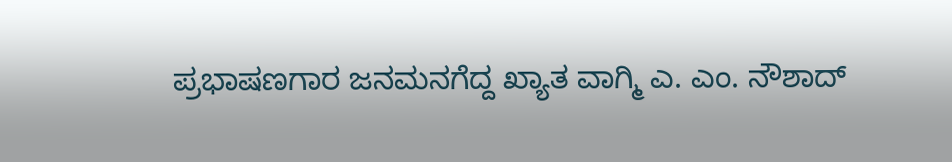ಪ್ರಭಾಷಣಗಾರ ಜನಮನಗೆದ್ದ ಖ್ಯಾತ ವಾಗ್ಮಿ ಎ. ಎಂ. ನೌಶಾದ್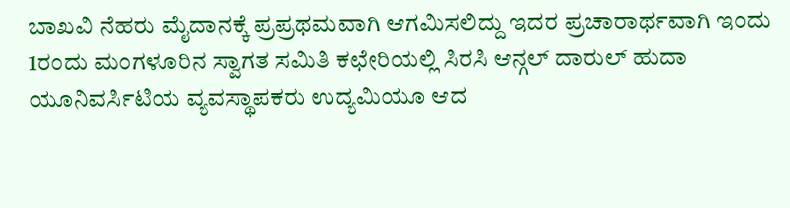ಬಾಖವಿ ನೆಹರು ಮೈದಾನಕ್ಕೆ ಪ್ರಪ್ರಥಮವಾಗಿ ಆಗಮಿಸಲಿದ್ದು ಇದರ ಪ್ರಚಾರಾರ್ಥವಾಗಿ ಇಂದು 1ರಂದು ಮಂಗಳೂರಿನ ಸ್ವಾಗತ ಸಮಿತಿ ಕಛೇರಿಯಲ್ಲಿ ಸಿರಸಿ ಆನ್ಗಲ್ ದಾರುಲ್ ಹುದಾ ಯೂನಿವರ್ಸಿಟಿಯ ವ್ಯವಸ್ಥಾಪಕರು ಉದ್ಯಮಿಯೂ ಆದ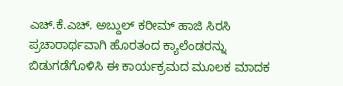ಎಚ್.ಕೆ.ಎಚ್. ಅಬ್ದುಲ್ ಕರೀಮ್ ಹಾಜಿ ಸಿರಸಿ ಪ್ರಚಾರಾರ್ಥವಾಗಿ ಹೊರತಂದ ಕ್ಯಾಲೆಂಡರನ್ನು ಬಿಡುಗಡೆಗೊಳಿಸಿ ಈ ಕಾರ್ಯಕ್ರಮದ ಮೂಲಕ ಮಾದಕ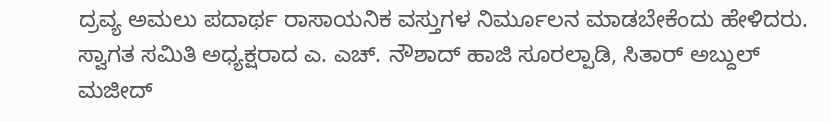ದ್ರವ್ಯ ಅಮಲು ಪದಾರ್ಥ ರಾಸಾಯನಿಕ ವಸ್ತುಗಳ ನಿರ್ಮೂಲನ ಮಾಡಬೇಕೆಂದು ಹೇಳಿದರು.
ಸ್ವಾಗತ ಸಮಿತಿ ಅಧ್ಯಕ್ಷರಾದ ಎ. ಎಚ್. ನೌಶಾದ್ ಹಾಜಿ ಸೂರಲ್ಪಾಡಿ, ಸಿತಾರ್ ಅಬ್ದುಲ್ ಮಜೀದ್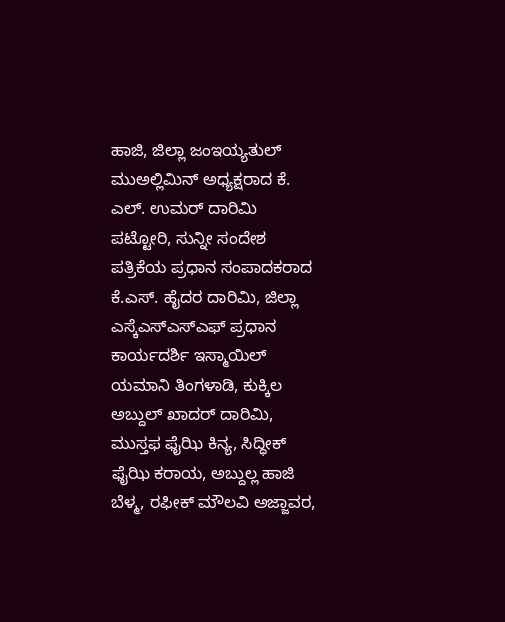ಹಾಜಿ, ಜಿಲ್ಲಾ ಜಂಇಯ್ಯತುಲ್ ಮುಅಲ್ಲಿಮಿನ್ ಅಧ್ಯಕ್ಷರಾದ ಕೆ. ಎಲ್. ಉಮರ್ ದಾರಿಮಿ ಪಟ್ಟೋರಿ, ಸುನ್ನೀ ಸಂದೇಶ ಪತ್ರಿಕೆಯ ಪ್ರಧಾನ ಸಂಪಾದಕರಾದ ಕೆ.ಎಸ್. ಹೈದರ ದಾರಿಮಿ, ಜಿಲ್ಲಾ ಎಸ್ಕೆಎಸ್ಎಸ್ಎಫ್ ಪ್ರಧಾನ ಕಾರ್ಯದರ್ಶಿ ಇಸ್ಮಾಯಿಲ್ ಯಮಾನಿ ತಿಂಗಳಾಡಿ, ಕುಕ್ಕಿಲ ಅಬ್ದುಲ್ ಖಾದರ್ ದಾರಿಮಿ, ಮುಸ್ತಫ ಫೈಝಿ ಕಿನ್ಯ, ಸಿದ್ಧೀಕ್ ಫೈಝಿ ಕರಾಯ, ಅಬ್ದುಲ್ಲ ಹಾಜಿ ಬೆಳ್ಮ, ರಫೀಕ್ ಮೌಲವಿ ಅಜ್ಜಾವರ,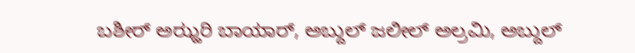ಬಶೀರ್ ಅಝ್ಹರಿ ಬಾಯಾರ್, ಅಬ್ದುಲ್ ಜಲೀಲ್ ಅಲ್ರಮಿ, ಅಬ್ದುಲ್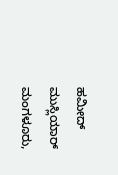ಹಮೀದ್ ಮುಸ್ಲಿಯಾರ್ ಮಂಗಳೂರು,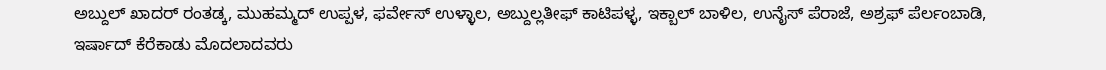ಅಬ್ದುಲ್ ಖಾದರ್ ರಂತಡ್ಕ, ಮುಹಮ್ಮದ್ ಉಪ್ಪಳ, ಫರ್ವೇಸ್ ಉಳ್ಳಾಲ, ಅಬ್ದುಲ್ಲತೀಫ್ ಕಾಟಿಪಳ್ಳ, ಇಕ್ಬಾಲ್ ಬಾಳಿಲ, ಉನೈಸ್ ಪೆರಾಜೆ, ಅಶ್ರಫ್ ಪೆರ್ಲಂಬಾಡಿ, ಇರ್ಷಾದ್ ಕೆರೆಕಾಡು ಮೊದಲಾದವರು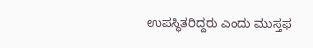ಉಪಸ್ಥಿತರಿದ್ದರು ಎಂದು ಮುಸ್ತಫ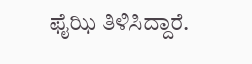ಫೈಝಿ ತಿಳಿಸಿದ್ದಾರೆ.